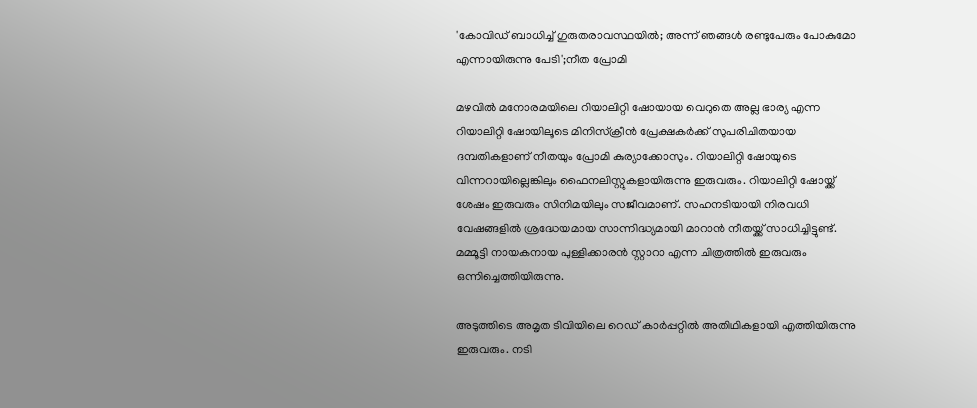'കോവിഡ് ബാധിച്ച് ഗുരുതരാവസ്ഥയില്‍; അന്ന് ഞങ്ങള്‍ രണ്ടുപേരും പോകുമോ എന്നായിരുന്നു പേടി';നീത പ്രോമി

മഴവില്‍ മനോരമയിലെ റിയാലിറ്റി ഷോയായ വെറുതെ അല്ല ഭാര്യ എന്ന റിയാലിറ്റി ഷോയിലൂടെ മിനിസ്‌ക്രീന്‍ പ്രേക്ഷകര്‍ക്ക് സുപരിചിതയായ ദമ്പതികളാണ് നീതയും പ്രോമി കുര്യാക്കോസും. റിയാലിറ്റി ഷോയുടെ വിന്നറായില്ലെങ്കിലും ഫൈനലിസ്റ്റുകളായിരുന്നു ഇരുവരും. റിയാലിറ്റി ഷോയ്ക്ക് ശേഷം ഇരുവരും സിനിമയിലും സജീവമാണ്. സഹനടിയായി നിരവധി വേഷങ്ങളില്‍ ശ്രദ്ധേയമായ സാന്നിദ്ധ്യമായി മാറാന്‍ നീതയ്ക്ക് സാധിച്ചിട്ടുണ്ട്. മമ്മൂട്ടി നായകനായ പുള്ളിക്കാരന്‍ സ്റ്റാറാ എന്ന ചിത്രത്തില്‍ ഇരുവരും ഒന്നിച്ചെത്തിയിരുന്നു.

അടുത്തിടെ അമൃത ടിവിയിലെ റെഡ് കാര്‍പ്പറ്റില്‍ അതിഥികളായി എത്തിയിരുന്നു ഇരുവരും. നടി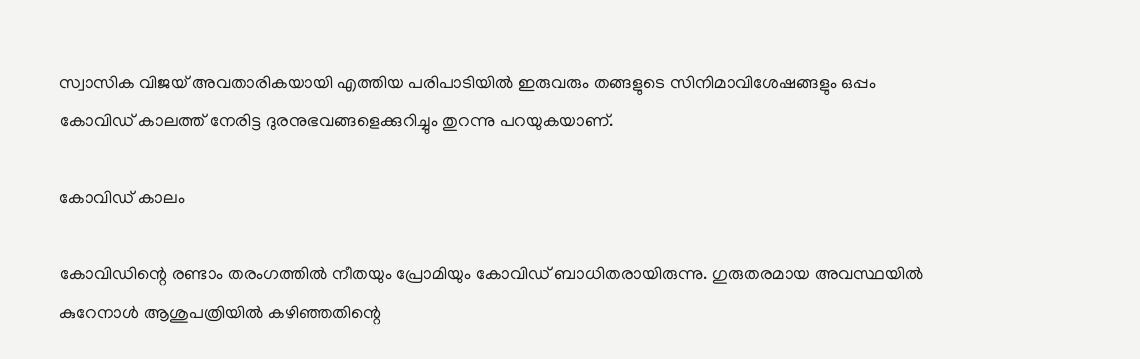സ്വാസിക വിജയ് അവതാരികയായി എത്തിയ പരിപാടിയില്‍ ഇരുവരും തങ്ങളുടെ സിനിമാവിശേഷങ്ങളും ഒപ്പം കോവിഡ് കാലത്ത് നേരിട്ട ദുരനുഭവങ്ങളെക്കുറിച്ചും തുറന്നു പറയുകയാണ്.

കോവിഡ് കാലം

കോവിഡിന്റെ രണ്ടാം തരംഗത്തില്‍ നീതയും പ്രോമിയും കോവിഡ് ബാധിതരായിരുന്നു. ഗുരുതരമായ അവസ്ഥയില്‍ കുറേനാള്‍ ആശുപത്രിയില്‍ കഴിഞ്ഞതിന്റെ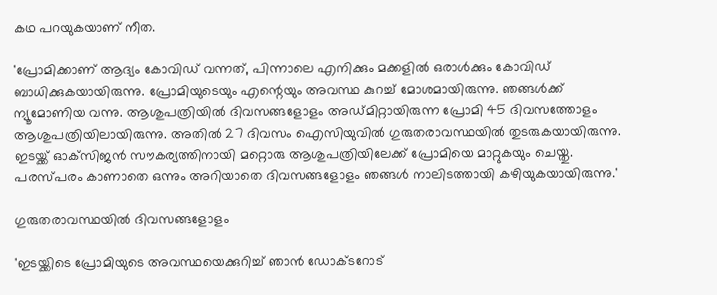കഥ പറയുകയാണ് നീത.

'പ്രോമിക്കാണ് ആദ്യം കോവിഡ് വന്നത്, പിന്നാലെ എനിക്കും മക്കളില്‍ ഒരാള്‍ക്കും കോവിഡ് ബാധിക്കുകയായിരുന്നു. പ്രോമിയുടെയും എന്റെയും അവസ്ഥ കുറച്ച് മോശമായിരുന്നു. ഞങ്ങള്‍ക്ക് ന്യൂമോണിയ വന്നു. ആശുപത്രിയില്‍ ദിവസങ്ങളോളം അഡ്മിറ്റായിരുന്ന പ്രോമി 45 ദിവസത്തോളം ആശുപത്രിയിലായിരുന്നു. അതില്‍ 27 ദിവസം ഐസിയുവില്‍ ഗുരുതരാവസ്ഥയില്‍ തുടരുകയായിരുന്നു. ഇടയ്ക്ക് ഓക്‌സിജന്‍ സൗകര്യത്തിനായി മറ്റൊരു ആശുപത്രിയിലേക്ക് പ്രോമിയെ മാറ്റുകയും ചെയ്തു. പരസ്പരം കാണാതെ ഒന്നും അറിയാതെ ദിവസങ്ങളോളം ഞങ്ങള്‍ നാലിടത്തായി കഴിയുകയായിരുന്നു.'

ഗുരുതരാവസ്ഥയില്‍ ദിവസങ്ങളോളം

'ഇടയ്ക്കിടെ പ്രോമിയുടെ അവസ്ഥയെക്കുറിച്ച് ഞാന്‍ ഡോക്ടറോട്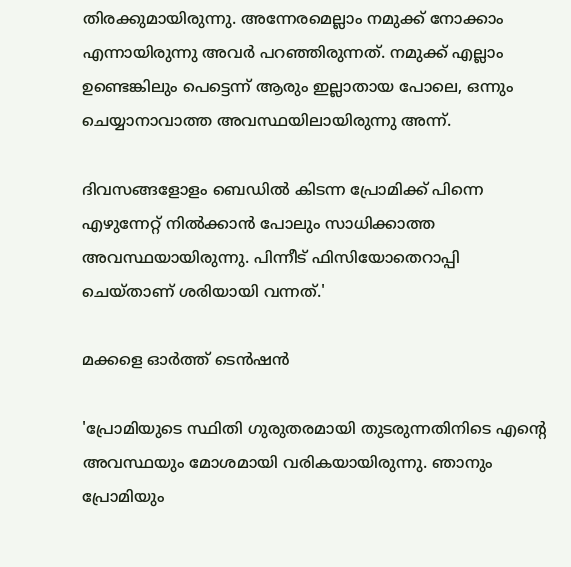തിരക്കുമായിരുന്നു. അന്നേരമെല്ലാം നമുക്ക് നോക്കാം എന്നായിരുന്നു അവര്‍ പറഞ്ഞിരുന്നത്. നമുക്ക് എല്ലാം ഉണ്ടെങ്കിലും പെട്ടെന്ന് ആരും ഇല്ലാതായ പോലെ, ഒന്നും ചെയ്യാനാവാത്ത അവസ്ഥയിലായിരുന്നു അന്ന്.

ദിവസങ്ങളോളം ബെഡില്‍ കിടന്ന പ്രോമിക്ക് പിന്നെ എഴുന്നേറ്റ് നില്‍ക്കാന്‍ പോലും സാധിക്കാത്ത അവസ്ഥയായിരുന്നു. പിന്നീട് ഫിസിയോതെറാപ്പി ചെയ്താണ് ശരിയായി വന്നത്.'

മക്കളെ ഓര്‍ത്ത് ടെന്‍ഷന്‍

'പ്രോമിയുടെ സ്ഥിതി ഗുരുതരമായി തുടരുന്നതിനിടെ എന്റെ അവസ്ഥയും മോശമായി വരികയായിരുന്നു. ഞാനും പ്രോമിയും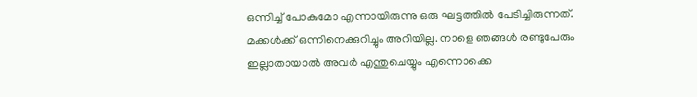ഒന്നിച്ച് പോകുമോ എന്നായിരുന്നു ഒരു ഘട്ടത്തില്‍ പേടിച്ചിരുന്നത്. മക്കള്‍ക്ക് ഒന്നിനെക്കുറിച്ചും അറിയില്ല. നാളെ ഞങ്ങള്‍ രണ്ടുപേരും ഇല്ലാതായാല്‍ അവര്‍ എന്തുചെയ്യും എന്നൊക്കെ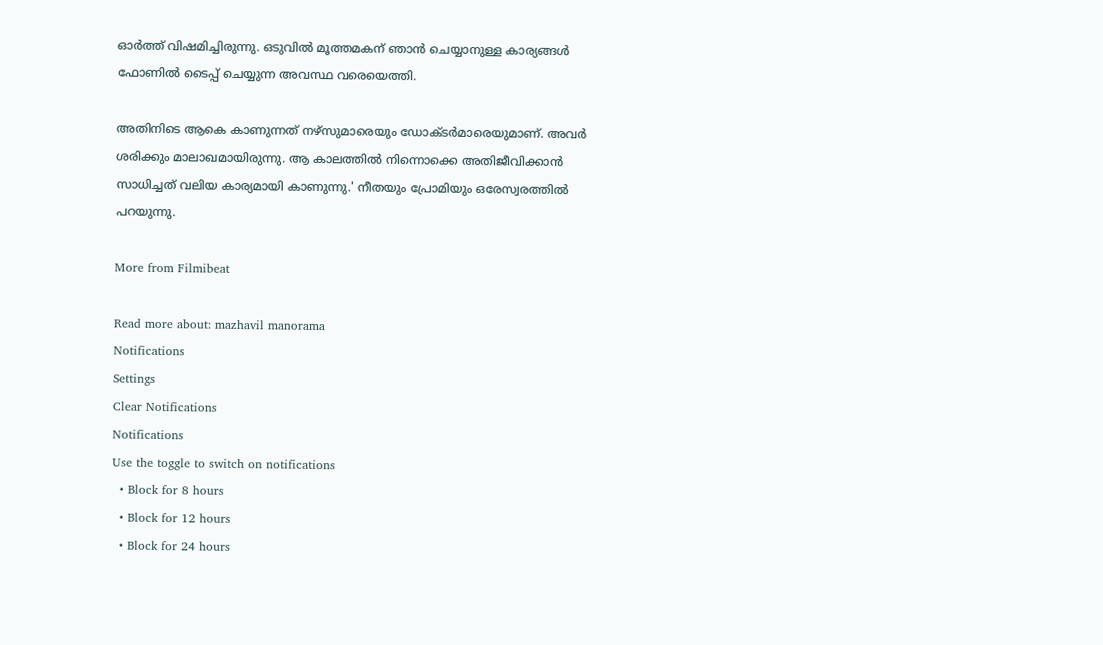ഓര്‍ത്ത് വിഷമിച്ചിരുന്നു. ഒടുവില്‍ മൂത്തമകന് ഞാന്‍ ചെയ്യാനുള്ള കാര്യങ്ങള്‍ ഫോണില്‍ ടൈപ്പ് ചെയ്യുന്ന അവസ്ഥ വരെയെത്തി.

അതിനിടെ ആകെ കാണുന്നത് നഴ്‌സുമാരെയും ഡോക്ടര്‍മാരെയുമാണ്. അവര്‍ ശരിക്കും മാലാഖമായിരുന്നു. ആ കാലത്തില്‍ നിന്നൊക്കെ അതിജീവിക്കാന്‍ സാധിച്ചത് വലിയ കാര്യമായി കാണുന്നു.' നീതയും പ്രോമിയും ഒരേസ്വരത്തില്‍ പറയുന്നു.

More from Filmibeat

Read more about: mazhavil manorama
Notifications
Settings
Clear Notifications
Notifications
Use the toggle to switch on notifications
  • Block for 8 hours
  • Block for 12 hours
  • Block for 24 hours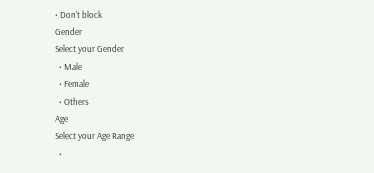• Don't block
Gender
Select your Gender
  • Male
  • Female
  • Others
Age
Select your Age Range
  •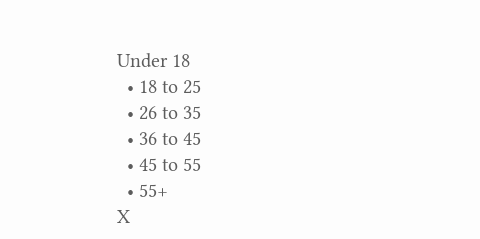Under 18
  • 18 to 25
  • 26 to 35
  • 36 to 45
  • 45 to 55
  • 55+
X